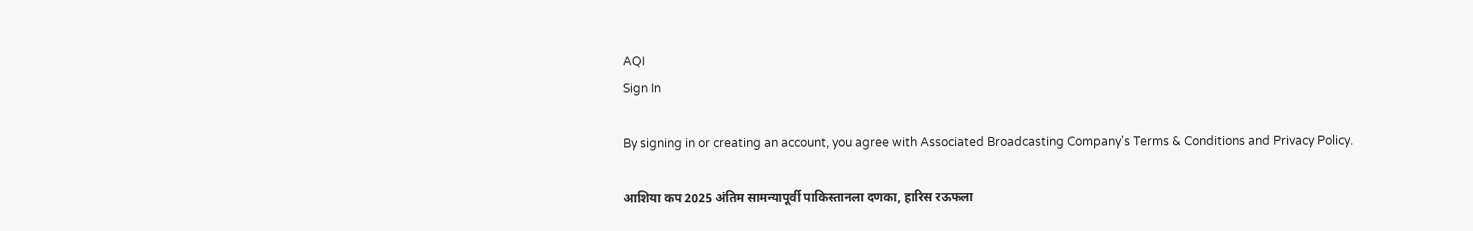AQI
Sign In

By signing in or creating an account, you agree with Associated Broadcasting Company's Terms & Conditions and Privacy Policy.

आशिया कप 2025 अंतिम सामन्यापूर्वी पाकिस्तानला दणका, हारिस रऊफला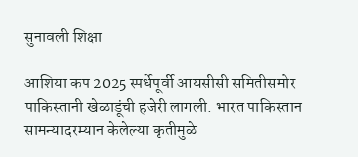सुनावली शिक्षा

आशिया कप 2025 स्पर्धेपूर्वी आयसीसी समितीसमोर पाकिस्तानी खेळाडूंची हजेरी लागली. भारत पाकिस्तान सामन्यादरम्यान केलेल्या कृतीमुळे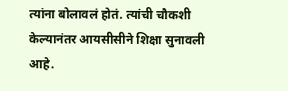त्यांना बोलावलं होतं. त्यांची चौकशी केल्यानंतर आयसीसीने शिक्षा सुनावली आहे.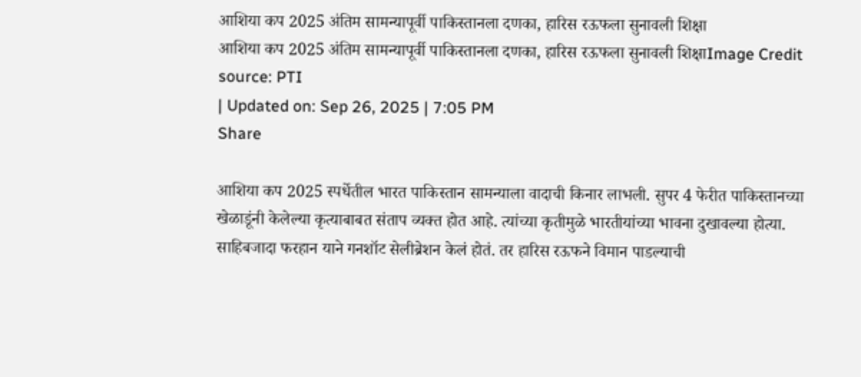आशिया कप 2025 अंतिम सामन्यापूर्वी पाकिस्तानला दणका, हारिस रऊफला सुनावली शिक्षा
आशिया कप 2025 अंतिम सामन्यापूर्वी पाकिस्तानला दणका, हारिस रऊफला सुनावली शिक्षाImage Credit source: PTI
| Updated on: Sep 26, 2025 | 7:05 PM
Share

आशिया कप 2025 स्पर्धेतील भारत पाकिस्तान सामन्याला वादाची किनार लाभली. सुपर 4 फेरीत पाकिस्तानच्या खेळाडूंनी केलेल्या कृत्याबाबत संताप व्यक्त होत आहे. त्यांच्या कृतीमुळे भारतीयांच्या भावना दुखावल्या होत्या. साहिबजादा फरहान याने गनशॉट सेलीब्रेशन केलं होतं. तर हारिस रऊफने विमान पाडल्याची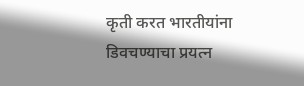कृती करत भारतीयांना डिवचण्याचा प्रयत्न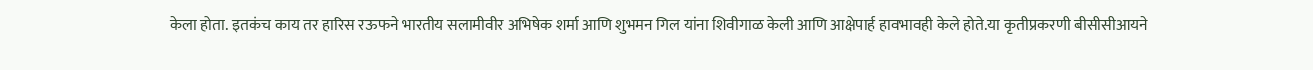केला होता. इतकंच काय तर हारिस रऊफने भारतीय सलामीवीर अभिषेक शर्मा आणि शुभमन गिल यांना शिवीगाळ केली आणि आक्षेपार्ह हावभावही केले होते.या कृतीप्रकरणी बीसीसीआयने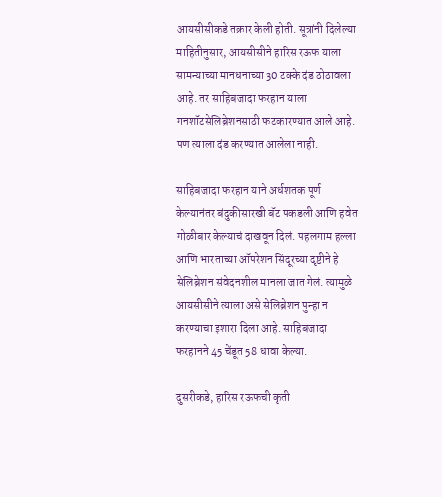आयसीसीकडे तक्रार केली होती. सूत्रांनी दिलेल्या माहितीनुसार, आयसीसीने हारिस रऊफ याला सामन्याच्या मानधनाच्या 30 टक्के दंड ठोठावला आहे. तर साहिबजादा फरहान याला गनशॉटसेलिब्रेशनसाठी फटकारण्यात आले आहे. पण त्याला दंड करण्यात आलेला नाही.

साहिबजादा फरहान याने अर्धशतक पूर्ण केल्यानंतर बंदुकीसारखी बॅट पकडली आणि हवेत गोळीबार केल्याचं दाखवून दिलं. पहलगाम हल्ला आणि भारताच्या ऑपरेशन सिंदूरच्या दृष्टीने हे सेलिब्रेशन संवेदनशील मानला जात गेलं. त्यामुळे आयसीसीने त्याला असे सेलिब्रेशन पुन्हा न करण्याचा इशारा दिला आहे. साहिबजादा फरहानने 45 चेंडूत 58 धावा केल्या.

दुसरीकडे, हारिस रऊफची कृती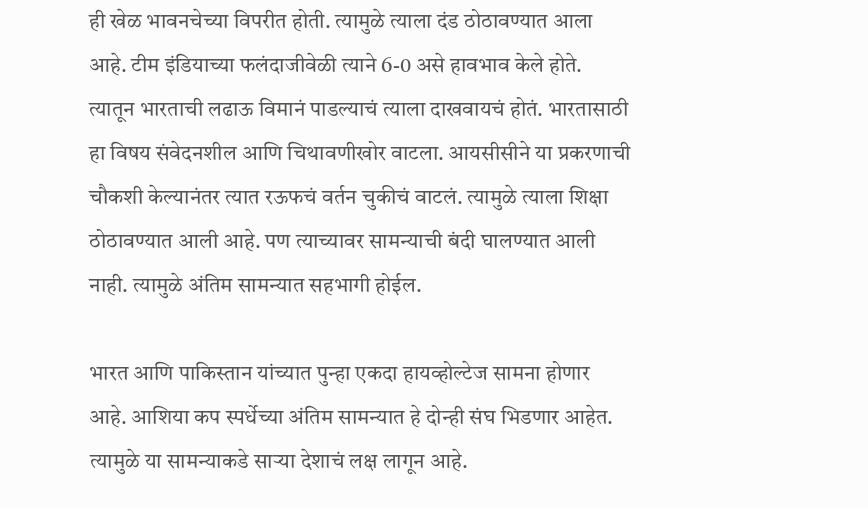ही खेळ भावनचेच्या विपरीत होती. त्यामुळे त्याला दंड ठोठावण्यात आला आहे. टीम इंडियाच्या फलंदाजीवेळी त्याने 6-0 असे हावभाव केले होते. त्यातून भारताची लढाऊ विमानं पाडल्याचं त्याला दाखवायचं होतं. भारतासाठी हा विषय संवेदनशील आणि चिथावणीखोर वाटला. आयसीसीने या प्रकरणाची चौकशी केल्यानंतर त्यात रऊफचं वर्तन चुकीचं वाटलं. त्यामुळे त्याला शिक्षा ठोठावण्यात आली आहे. पण त्याच्यावर सामन्याची बंदी घालण्यात आली नाही. त्यामुळे अंतिम सामन्यात सहभागी होईल.

भारत आणि पाकिस्तान यांच्यात पुन्हा एकदा हायव्होल्टेज सामना होणार आहे. आशिया कप स्पर्धेच्या अंतिम सामन्यात हे दोन्ही संघ भिडणार आहेत. त्यामुळे या सामन्याकडे साऱ्या देशाचं लक्ष लागून आहे.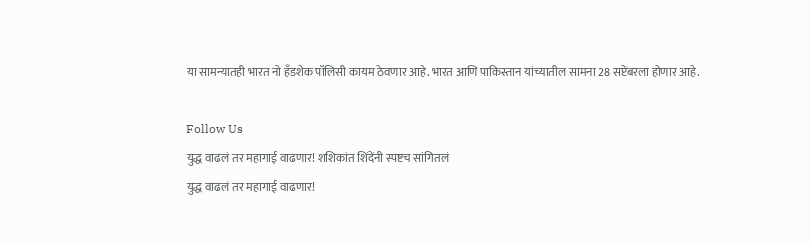या सामन्यातही भारत नो हँडशेक पॉलिसी कायम ठेवणार आहे. भारत आणि पाकिस्तान यांच्यातील सामना 28 सप्टेंबरला होणार आहे.

Follow Us
युद्ध वाढलं तर महागाई वाढणार! शशिकांत शिंदेंनी स्पष्टच सांगितलं
युद्ध वाढलं तर महागाई वाढणार!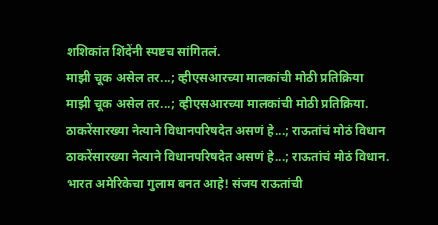शशिकांत शिंदेंनी स्पष्टच सांगितलं.
माझी चूक असेल तर...; व्हीएसआरच्या मालकांची मोठी प्रतिक्रिया
माझी चूक असेल तर...; व्हीएसआरच्या मालकांची मोठी प्रतिक्रिया.
ठाकरेंसारख्या नेत्याने विधानपरिषदेत असणं हे...; राऊतांचं मोठं विधान
ठाकरेंसारख्या नेत्याने विधानपरिषदेत असणं हे...; राऊतांचं मोठं विधान.
भारत अमेरिकेचा गुलाम बनत आहे! संजय राऊतांची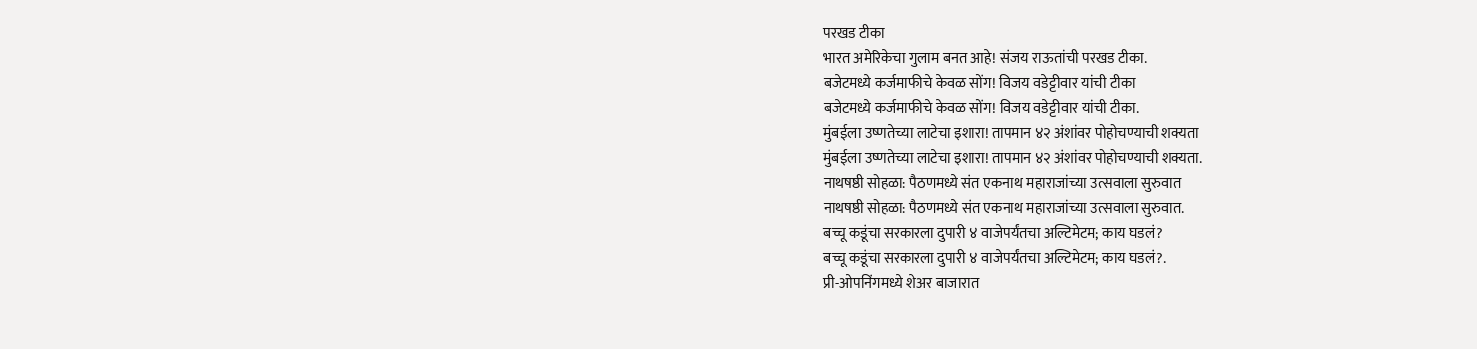परखड टीका
भारत अमेरिकेचा गुलाम बनत आहे! संजय राऊतांची परखड टीका.
बजेटमध्ये कर्जमाफीचे केवळ सोंग! विजय वडेट्टीवार यांची टीका
बजेटमध्ये कर्जमाफीचे केवळ सोंग! विजय वडेट्टीवार यांची टीका.
मुंबईला उष्णतेच्या लाटेचा इशारा! तापमान ४२ अंशांवर पोहोचण्याची शक्यता
मुंबईला उष्णतेच्या लाटेचा इशारा! तापमान ४२ अंशांवर पोहोचण्याची शक्यता.
नाथषष्ठी सोहळा: पैठणमध्ये संत एकनाथ महाराजांच्या उत्सवाला सुरुवात
नाथषष्ठी सोहळा: पैठणमध्ये संत एकनाथ महाराजांच्या उत्सवाला सुरुवात.
बच्चू कडूंचा सरकारला दुपारी ४ वाजेपर्यंतचा अल्टिमेटम; काय घडलं?
बच्चू कडूंचा सरकारला दुपारी ४ वाजेपर्यंतचा अल्टिमेटम; काय घडलं?.
प्री-ओपनिंगमध्ये शेअर बाजारात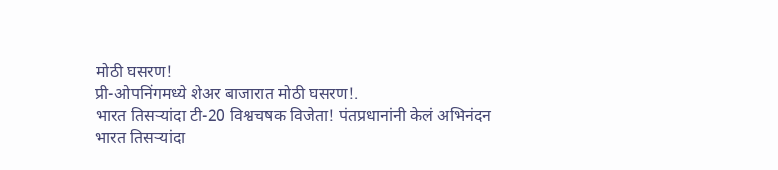मोठी घसरण!
प्री-ओपनिंगमध्ये शेअर बाजारात मोठी घसरण!.
भारत तिसऱ्यांदा टी-20 विश्वचषक विजेता! पंतप्रधानांनी केलं अभिनंदन
भारत तिसऱ्यांदा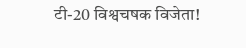टी-20 विश्वचषक विजेता!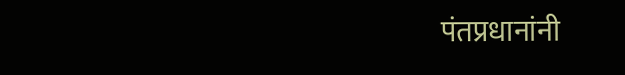पंतप्रधानांनी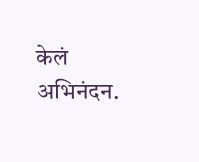केलं अभिनंदन.